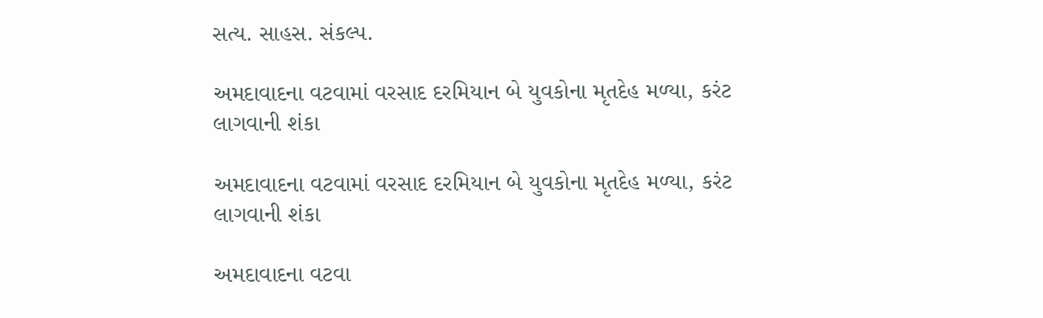સત્ય. સાહસ. સંકલ્પ.

અમદાવાદના વટવામાં વરસાદ દરમિયાન બે યુવકોના મૃતદેહ મળ્યા, કરંટ લાગવાની શંકા

અમદાવાદના વટવામાં વરસાદ દરમિયાન બે યુવકોના મૃતદેહ મળ્યા, કરંટ લાગવાની શંકા

અમદાવાદના વટવા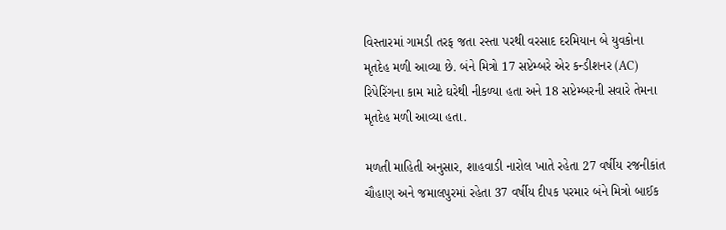વિસ્તારમાં ગામડી તરફ જતા રસ્તા પરથી વરસાદ દરમિયાન બે યુવકોના મૃતદેહ મળી આવ્યા છે. બંને મિત્રો 17 સપ્ટેમ્બરે એર કન્ડીશનર (AC) રિપેરિંગના કામ માટે ઘરેથી નીકળ્યા હતા અને 18 સપ્ટેમ્બરની સવારે તેમના મૃતદેહ મળી આવ્યા હતા.

મળતી માહિતી અનુસાર, શાહવાડી નારોલ ખાતે રહેતા 27 વર્ષીય રજનીકાંત ચૌહાણ અને જમાલપુરમાં રહેતા 37 વર્ષીય દીપક પરમાર બંને મિત્રો બાઈક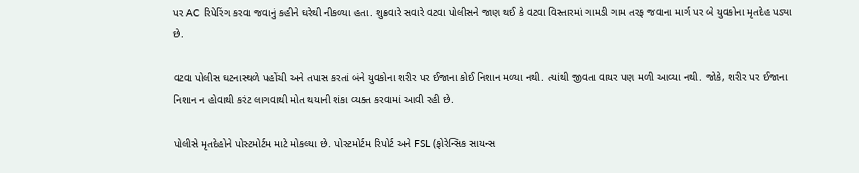પર AC રિપેરિંગ કરવા જવાનું કહીને ઘરેથી નીકળ્યા હતા. શુક્રવારે સવારે વટવા પોલીસને જાણ થઈ કે વટવા વિસ્તારમાં ગામડી ગામ તરફ જવાના માર્ગ પર બે યુવકોના મૃતદેહ પડ્યા છે.

વટવા પોલીસ ઘટનાસ્થળે પહોંચી અને તપાસ કરતાં બંને યુવકોના શરીર પર ઈજાના કોઈ નિશાન મળ્યા નથી. ત્યાંથી જીવતા વાયર પણ મળી આવ્યા નથી. જોકે, શરીર પર ઈજાના નિશાન ન હોવાથી કરંટ લાગવાથી મોત થયાની શંકા વ્યક્ત કરવામાં આવી રહી છે.

પોલીસે મૃતદેહોને પોસ્ટમોર્ટમ માટે મોકલ્યા છે. પોસ્ટમોર્ટમ રિપોર્ટ અને FSL (ફોરેન્સિક સાયન્સ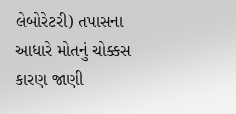લેબોરેટરી) તપાસના આધારે મોતનું ચોક્કસ કારણ જાણી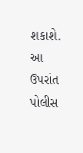શકાશે. આ ઉપરાંત પોલીસ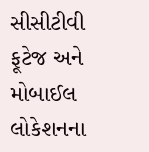સીસીટીવી ફૂટેજ અને મોબાઈલ લોકેશનના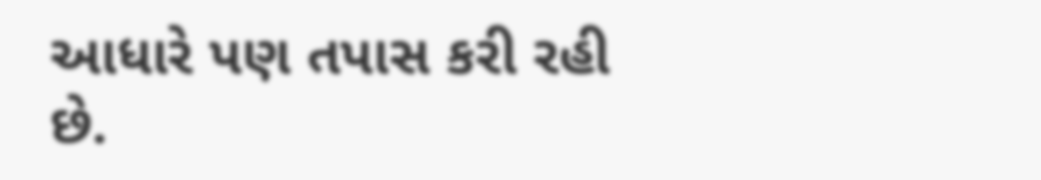આધારે પણ તપાસ કરી રહી છે.